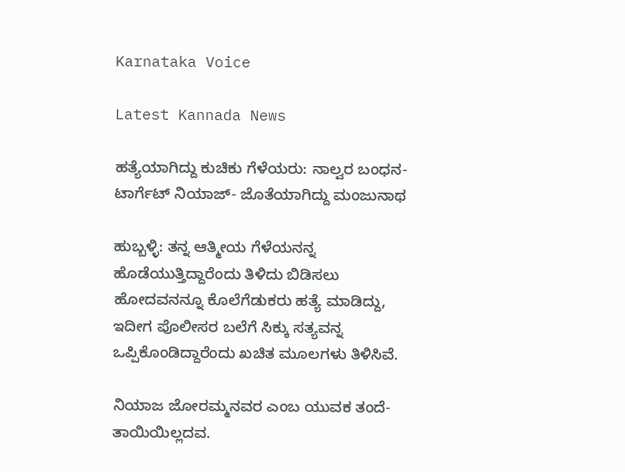Karnataka Voice

Latest Kannada News

ಹತ್ಯೆಯಾಗಿದ್ದು ಕುಚಿಕು ಗೆಳೆಯರು: ನಾಲ್ವರ ಬಂಧನ- ಟಾರ್ಗೆಟ್ ನಿಯಾಜ್- ಜೊತೆಯಾಗಿದ್ದು ಮಂಜುನಾಥ

ಹುಬ್ಬಳ್ಳಿ: ತನ್ನ ಆತ್ಮೀಯ ಗೆಳೆಯನನ್ನ ಹೊಡೆಯುತ್ತಿದ್ದಾರೆಂದು ತಿಳಿದು ಬಿಡಿಸಲು ಹೋದವನನ್ನೂ ಕೊಲೆಗೆಡುಕರು ಹತ್ಯೆ ಮಾಡಿದ್ದು, ಇದೀಗ ಪೊಲೀಸರ ಬಲೆಗೆ ಸಿಕ್ಕು ಸತ್ಯವನ್ನ ಒಪ್ಪಿಕೊಂಡಿದ್ದಾರೆಂದು ಖಚಿತ ಮೂಲಗಳು ತಿಳಿಸಿವೆ.

ನಿಯಾಜ ಜೋರಮ್ಮನವರ ಎಂಬ ಯುವಕ ತಂದೆ-ತಾಯಿಯಿಲ್ಲದವ.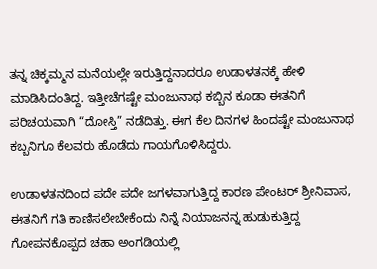ತನ್ನ ಚಿಕ್ಕಮ್ಮನ ಮನೆಯಲ್ಲೇ ಇರುತ್ತಿದ್ದನಾದರೂ ಉಡಾಳತನಕ್ಕೆ ಹೇಳಿ ಮಾಡಿಸಿದಂತಿದ್ದ. ಇತ್ತೀಚೆಗಷ್ಟೇ ಮಂಜುನಾಥ ಕಬ್ಬಿನ ಕೂಡಾ ಈತನಿಗೆ ಪರಿಚಯವಾಗಿ “ದೋಸ್ತಿ” ನಡೆದಿತ್ತು. ಈಗ ಕೆಲ ದಿನಗಳ ಹಿಂದಷ್ಟೇ ಮಂಜುನಾಥ ಕಬ್ಬನಿಗೂ ಕೆಲವರು ಹೊಡೆದು ಗಾಯಗೊಳಿಸಿದ್ದರು.

ಉಡಾಳತನದಿಂದ ಪದೇ ಪದೇ ಜಗಳವಾಗುತ್ತಿದ್ದ ಕಾರಣ ಪೇಂಟರ್ ಶ್ರೀನಿವಾಸ, ಈತನಿಗೆ ಗತಿ ಕಾಣಿಸಲೇಬೇಕೆಂದು ನಿನ್ನೆ ನಿಯಾಜನನ್ನ ಹುಡುಕುತ್ತಿದ್ದ ಗೋಪನಕೊಪ್ಪದ ಚಹಾ ಅಂಗಡಿಯಲ್ಲಿ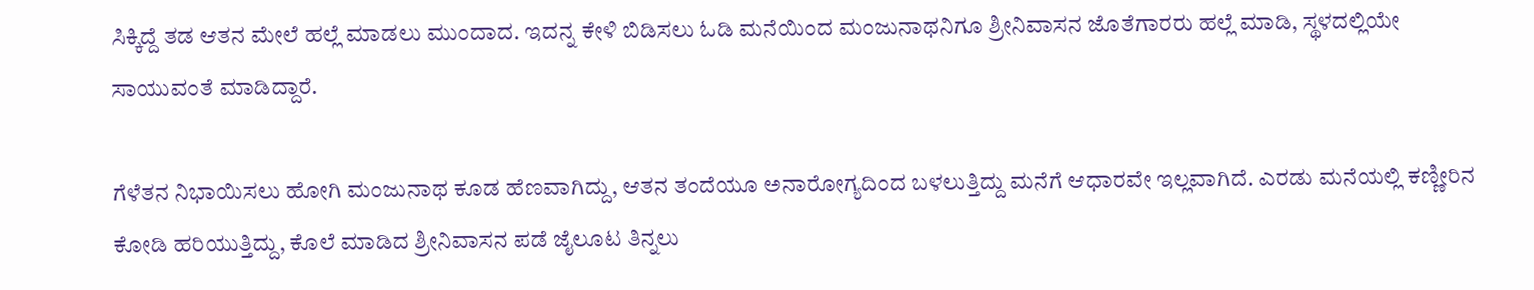ಸಿಕ್ಕಿದ್ದೆ ತಡ ಆತನ ಮೇಲೆ ಹಲ್ಲೆ ಮಾಡಲು ಮುಂದಾದ. ಇದನ್ನ ಕೇಳಿ ಬಿಡಿಸಲು ಓಡಿ ಮನೆಯಿಂದ ಮಂಜುನಾಥನಿಗೂ ಶ್ರೀನಿವಾಸನ ಜೊತೆಗಾರರು ಹಲ್ಲೆ ಮಾಡಿ, ಸ್ಥಳದಲ್ಲಿಯೇ ಸಾಯುವಂತೆ ಮಾಡಿದ್ದಾರೆ.

ಗೆಳೆತನ ನಿಭಾಯಿಸಲು ಹೋಗಿ ಮಂಜುನಾಥ ಕೂಡ ಹೆಣವಾಗಿದ್ದು, ಆತನ ತಂದೆಯೂ ಅನಾರೋಗ್ಯದಿಂದ ಬಳಲುತ್ತಿದ್ದು ಮನೆಗೆ ಆಧಾರವೇ ಇಲ್ಲವಾಗಿದೆ. ಎರಡು ಮನೆಯಲ್ಲಿ ಕಣ್ಣೀರಿನ ಕೋಡಿ ಹರಿಯುತ್ತಿದ್ದು, ಕೊಲೆ ಮಾಡಿದ ಶ್ರೀನಿವಾಸನ ಪಡೆ ಜೈಲೂಟ ತಿನ್ನಲು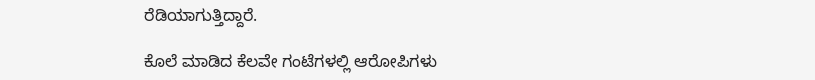ರೆಡಿಯಾಗುತ್ತಿದ್ದಾರೆ.

ಕೊಲೆ ಮಾಡಿದ ಕೆಲವೇ ಗಂಟೆಗಳಲ್ಲಿ ಆರೋಪಿಗಳು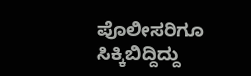ಪೊಲೀಸರಿಗೂ ಸಿಕ್ಕಿಬಿದ್ದಿದ್ದು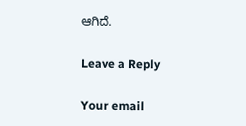ಆಗಿದೆ.

Leave a Reply

Your email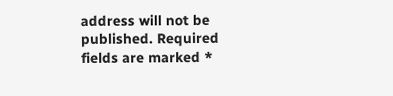address will not be published. Required fields are marked *